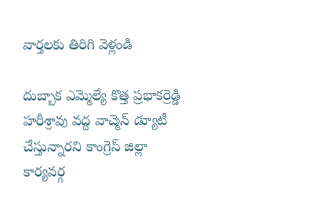వార్తలకు తిరిగి వెళ్లండి

దుబ్బాక ఎమ్మెల్యే కొత్త ప్రభాకర్రెడ్డి హరీశ్రావు వద్ద వాచ్మెన్ డ్యూటీ చేస్తున్నారని కాంగ్రెస్ జిల్లా కార్యవర్గ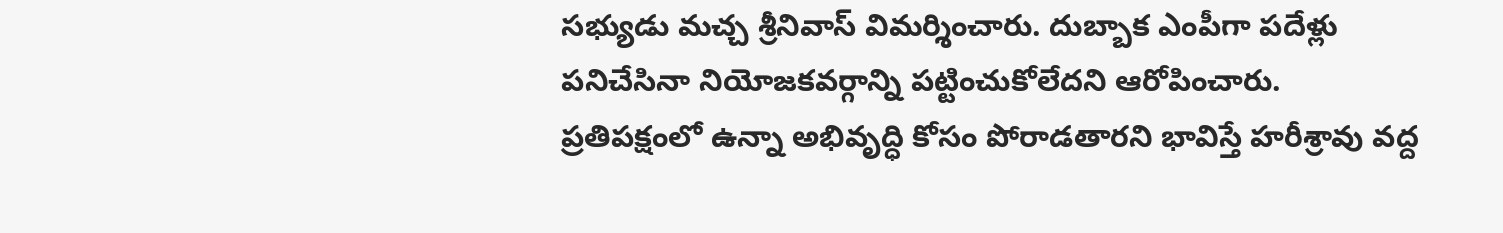సభ్యుడు మచ్చ శ్రీనివాస్ విమర్శించారు. దుబ్బాక ఎంపీగా పదేళ్లు పనిచేసినా నియోజకవర్గాన్ని పట్టించుకోలేదని ఆరోపించారు.
ప్రతిపక్షంలో ఉన్నా అభివృద్ధి కోసం పోరాడతారని భావిస్తే హరీశ్రావు వద్ద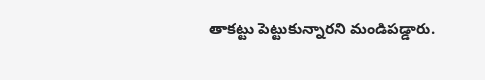తాకట్టు పెట్టుకున్నారని మండిపడ్డారు.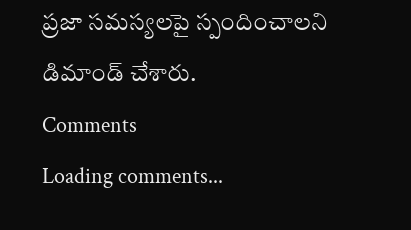ప్రజా సమస్యలపై స్పందించాలని డిమాండ్ చేశారు.
Comments
Loading comments...